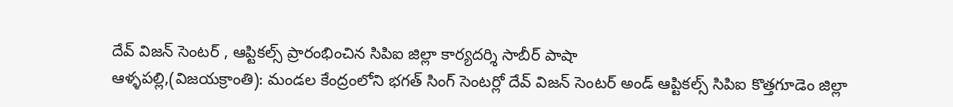దేవ్ విజన్ సెంటర్ , ఆప్టికల్స్ ప్రారంభించిన సిపిఐ జిల్లా కార్యదర్శి సాబీర్ పాషా
ఆళ్ళపల్లి,(విజయక్రాంతి): మండల కేంద్రంలోని భగత్ సింగ్ సెంటర్లో దేవ్ విజన్ సెంటర్ అండ్ ఆప్టికల్స్ సిపిఐ కొత్తగూడెం జిల్లా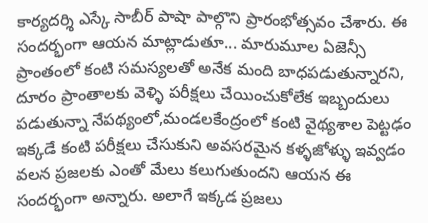కార్యదర్శి ఎస్కే సాబీర్ పాషా పాల్గొని ప్రారంభోత్సవం చేశారు. ఈ సందర్భంగా ఆయన మాట్లాడుతూ... మారుమూల ఏజెన్సీ ప్రాంతంలో కంటి సమస్యలతో అనేక మంది బాధపడుతున్నారని, దూరం ప్రాంతాలకు వెళ్ళి పరీక్షలు చేయించుకోలేక ఇబ్బందులు పడుతున్నా నేపథ్యంలో,మండలకేంద్రంలో కంటి వైథ్యశాల పెట్టఢం ఇక్కడే కంటి పరీక్షలు చేసుకుని అవసరమైన కళ్ళజోళ్ళు ఇవ్వడం వలన ప్రజలకు ఎంతో మేలు కలుగుతుందని ఆయన ఈ సందర్భంగా అన్నారు. అలాగే ఇక్కడ ప్రజలు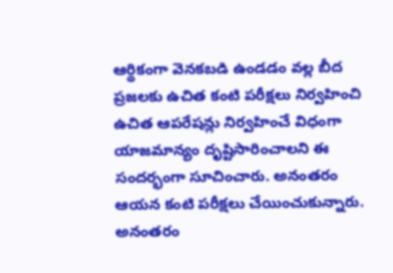ఆర్థికంగా వెనకబడి ఉండడం వల్ల బీద ప్రజలకు ఉచిత కంటి పరీక్షలు నిర్వహించి ఉచిత ఆపరేషన్లు నిర్వహించే విధంగా యాజమాన్యం దృష్టిసారించాలని ఈ సందర్భంగా సూచించారు. అనంతరం ఆయన కంటి పరీక్షలు చేయించుకున్నారు. అనంతరం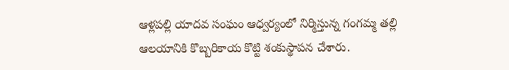ఆళ్లపల్లి యాదవ సంఘం ఆధ్వర్యంలో నిర్మిస్తున్న గంగమ్మ తల్లి ఆలయానికి కొబ్బరికాయ కొట్టి శంకుస్థాపన చేశారు.